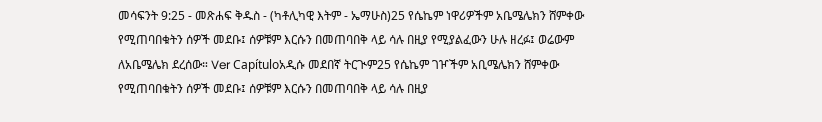መሳፍንት 9:25 - መጽሐፍ ቅዱስ - (ካቶሊካዊ እትም - ኤማሁስ)25 የሴኬም ነዋሪዎችም አቤሜሌክን ሸምቀው የሚጠባበቁትን ሰዎች መደቡ፤ ሰዎቹም እርሱን በመጠባበቅ ላይ ሳሉ በዚያ የሚያልፈውን ሁሉ ዘረፉ፤ ወሬውም ለአቤሜሌክ ደረሰው። Ver Capítuloአዲሱ መደበኛ ትርጒም25 የሴኬም ገዦችም አቢሜሌክን ሸምቀው የሚጠባበቁትን ሰዎች መደቡ፤ ሰዎቹም እርሱን በመጠባበቅ ላይ ሳሉ በዚያ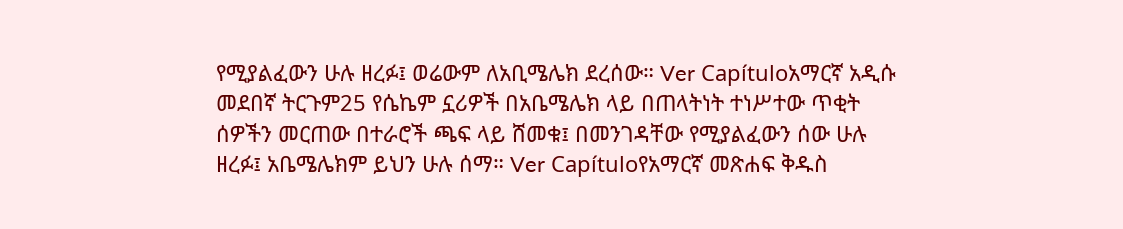የሚያልፈውን ሁሉ ዘረፉ፤ ወሬውም ለአቢሜሌክ ደረሰው። Ver Capítuloአማርኛ አዲሱ መደበኛ ትርጉም25 የሴኬም ኗሪዎች በአቤሜሌክ ላይ በጠላትነት ተነሥተው ጥቂት ሰዎችን መርጠው በተራሮች ጫፍ ላይ ሸመቁ፤ በመንገዳቸው የሚያልፈውን ሰው ሁሉ ዘረፉ፤ አቤሜሌክም ይህን ሁሉ ሰማ። Ver Capítuloየአማርኛ መጽሐፍ ቅዱስ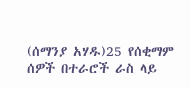(ሰማንያ አሃዱ)25 የሰቂማም ሰዎች በተራሮች ራስ ላይ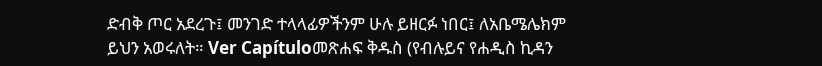ድብቅ ጦር አደረጉ፤ መንገድ ተላላፊዎችንም ሁሉ ይዘርፉ ነበር፤ ለአቤሜሌክም ይህን አወሩለት። Ver Capítuloመጽሐፍ ቅዱስ (የብሉይና የሐዲስ ኪዳን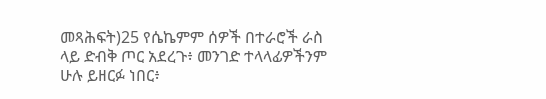መጻሕፍት)25 የሴኬምም ሰዎች በተራሮች ራስ ላይ ድብቅ ጦር አደረጉ፥ መንገድ ተላላፊዎችንም ሁሉ ይዘርፉ ነበር፥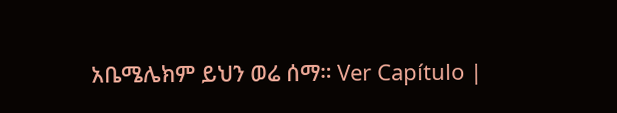አቤሜሌክም ይህን ወሬ ሰማ። Ver Capítulo |